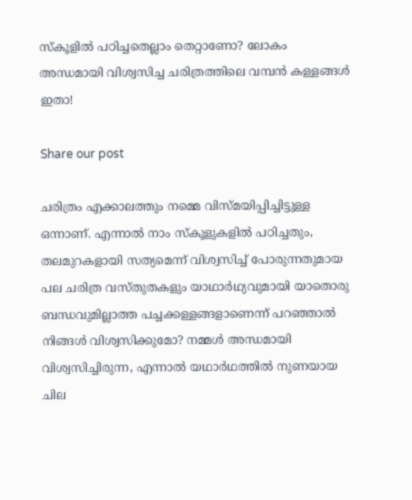സ്കൂളിൽ പഠിച്ചതെല്ലാം തെറ്റാണോ? ലോകം അന്ധമായി വിശ്വസിച്ച ചരിത്രത്തിലെ വമ്പൻ കള്ളങ്ങൾ ഇതാ!

Share our post

ചരിത്രം എക്കാലത്തും നമ്മെ വിസ്മയിപ്പിച്ചിട്ടുള്ള ഒന്നാണ്. എന്നാൽ നാം സ്കൂളുകളിൽ പഠിച്ചതും, തലമുറകളായി സത്യമെന്ന് വിശ്വസിച്ച് പോരുന്നതുമായ പല ചരിത്ര വസ്തുതകളും യാഥാർഥ്യവുമായി യാതൊരു ബന്ധവുമില്ലാത്ത പച്ചക്കള്ളങ്ങളാണെന്ന് പറഞ്ഞാൽ നിങ്ങൾ വിശ്വസിക്കുമോ? നമ്മൾ അന്ധമായി വിശ്വസിച്ചിരുന്ന, എന്നാൽ യഥാർഥത്തിൽ നുണയായ ചില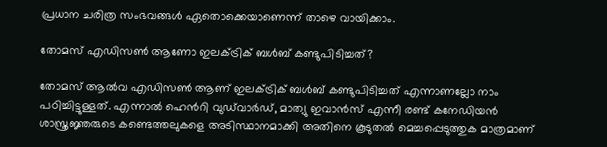പ്രധാന ചരിത്ര സംഭവങ്ങൾ ഏതൊക്കെയാണെന്ന് താഴെ വായിക്കാം.

തോമസ് എഡിസൺ ആണോ ഇലക്ട്രിക് ബൾബ് കണ്ടുപിടിച്ചത്?

തോമസ് ആൽവ എഡിസൺ ആണ് ഇലക്ട്രിക് ബൾബ് കണ്ടുപിടിച്ചത് എന്നാണല്ലോ നാം പഠിച്ചിട്ടുള്ളത്. എന്നാൽ ഹെൻറി വുഡ്‌വാർഡ്, മാത്യു ഇവാൻസ് എന്നീ രണ്ട് കനേഡിയൻ ശാസ്ത്രജ്ഞരുടെ കണ്ടെത്തലുകളെ അടിസ്ഥാനമാക്കി അതിനെ കൂടുതൽ മെച്ചപ്പെടുത്തുക മാത്രമാണ്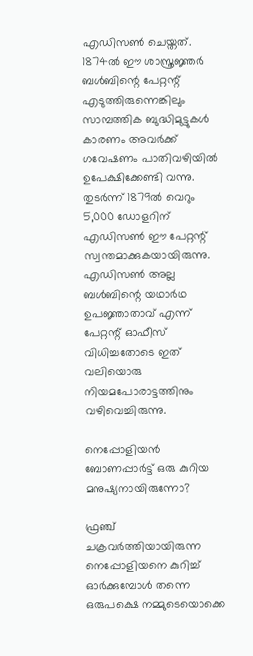എഡിസൺ ചെയ്തത്. 1874ൽ ഈ ശാസ്ത്രജ്ഞർ ബൾബിന്റെ പേറ്റന്റ് എടുത്തിരുന്നെങ്കിലും സാമ്പത്തിക ബുദ്ധിമുട്ടുകൾ കാരണം അവർക്ക് ഗവേഷണം പാതിവഴിയിൽ ഉപേക്ഷിക്കേണ്ടി വന്നു. തുടർന്ന് 1879ൽ വെറും 5,000 ഡോളറിന് എഡിസൺ ഈ പേറ്റന്റ് സ്വന്തമാക്കുകയായിരുന്നു. എഡിസൺ അല്ല ബൾബിന്റെ യഥാർഥ ഉപജ്ഞാതാവ് എന്ന് പേറ്റന്റ് ഓഫീസ് വിധിച്ചതോടെ ഇത് വലിയൊരു നിയമപോരാട്ടത്തിനും വഴിവെച്ചിരുന്നു.

നെപ്പോളിയൻ ബോണപ്പാർട്ട് ഒരു കുറിയ മനുഷ്യനായിരുന്നോ?

ഫ്രഞ്ച് ചക്രവർത്തിയായിരുന്ന നെപ്പോളിയനെ കുറിച്ച് ഓർക്കുമ്പോൾ തന്നെ ഒരുപക്ഷെ നമ്മുടെയൊക്കെ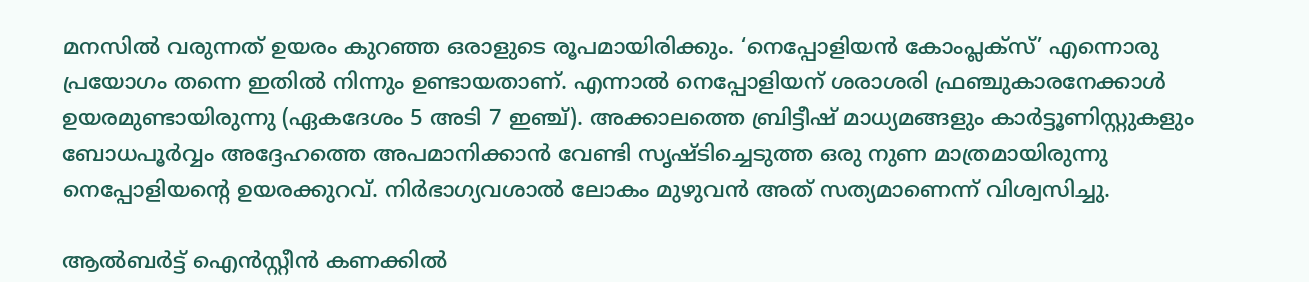മനസിൽ വരുന്നത് ഉയരം കുറഞ്ഞ ഒരാളുടെ രൂപമായിരിക്കും. ‘നെപ്പോളിയൻ കോംപ്ലക്സ്’ എന്നൊരു പ്രയോഗം തന്നെ ഇതിൽ നിന്നും ഉണ്ടായതാണ്. എന്നാൽ നെപ്പോളിയന് ശരാശരി ഫ്രഞ്ചുകാരനേക്കാൾ ഉയരമുണ്ടായിരുന്നു (ഏകദേശം 5 അടി 7 ഇഞ്ച്). അക്കാലത്തെ ബ്രിട്ടീഷ് മാധ്യമങ്ങളും കാർട്ടൂണിസ്റ്റുകളും ബോധപൂർവ്വം അദ്ദേഹത്തെ അപമാനിക്കാൻ വേണ്ടി സൃഷ്ടിച്ചെടുത്ത ഒരു നുണ മാത്രമായിരുന്നു നെപ്പോളിയന്റെ ഉയരക്കുറവ്. നിർഭാഗ്യവശാൽ ലോകം മുഴുവൻ അത് സത്യമാണെന്ന് വിശ്വസിച്ചു.

ആൽബർട്ട് ഐൻസ്റ്റീൻ കണക്കിൽ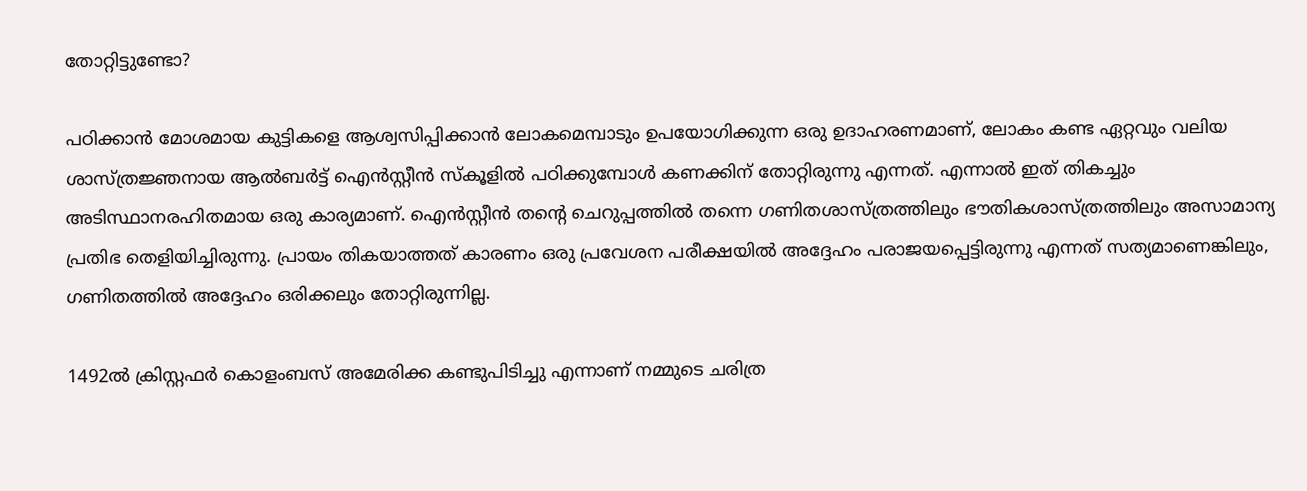തോറ്റിട്ടുണ്ടോ?

പഠിക്കാൻ മോശമായ കുട്ടികളെ ആശ്വസിപ്പിക്കാൻ ലോകമെമ്പാടും ഉപയോഗിക്കുന്ന ഒരു ഉദാഹരണമാണ്, ലോകം കണ്ട ഏറ്റവും വലിയ ശാസ്ത്രജ്ഞനായ ആൽബർട്ട് ഐൻസ്റ്റീൻ സ്കൂളിൽ പഠിക്കുമ്പോൾ കണക്കിന് തോറ്റിരുന്നു എന്നത്. എന്നാൽ ഇത് തികച്ചും അടിസ്ഥാനരഹിതമായ ഒരു കാര്യമാണ്. ഐൻസ്റ്റീൻ തന്റെ ചെറുപ്പത്തിൽ തന്നെ ഗണിതശാസ്ത്രത്തിലും ഭൗതികശാസ്ത്രത്തിലും അസാമാന്യ പ്രതിഭ തെളിയിച്ചിരുന്നു. പ്രായം തികയാത്തത് കാരണം ഒരു പ്രവേശന പരീക്ഷയിൽ അദ്ദേഹം പരാജയപ്പെട്ടിരുന്നു എന്നത് സത്യമാണെങ്കിലും, ഗണിതത്തിൽ അദ്ദേഹം ഒരിക്കലും തോറ്റിരുന്നില്ല.

1492ൽ ക്രിസ്റ്റഫർ കൊളംബസ് അമേരിക്ക കണ്ടുപിടിച്ചു എന്നാണ് നമ്മുടെ ചരിത്ര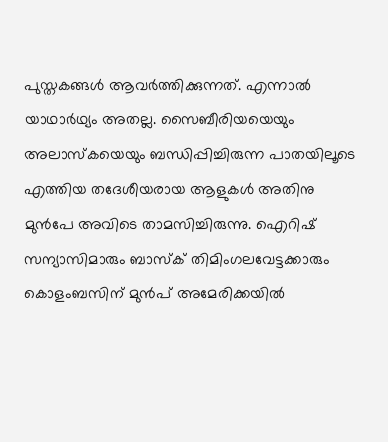പുസ്തകങ്ങൾ ആവർത്തിക്കുന്നത്. എന്നാൽ യാഥാർഥ്യം അതല്ല. സൈബീരിയയെയും അലാസ്കയെയും ബന്ധിപ്പിച്ചിരുന്ന പാതയിലൂടെ എത്തിയ തദേശീയരായ ആളുകൾ അതിനു മുൻപേ അവിടെ താമസിച്ചിരുന്നു. ഐറിഷ് സന്യാസിമാരും ബാസ്ക് തിമിംഗലവേട്ടക്കാരും കൊളംബസിന് മുൻപ് അമേരിക്കയിൽ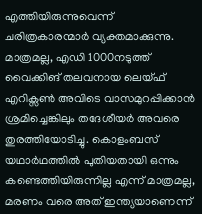എത്തിയിരുന്നുവെന്ന് ചരിത്രകാരന്മാർ വ്യക്തമാക്കുന്നു. മാത്രമല്ല, എഡി 1000നടുത്ത് വൈക്കിങ് തലവനായ ലെയ്ഫ് എറിക്സൺ അവിടെ വാസമുറപ്പിക്കാൻ ശ്രമിച്ചെങ്കിലും തദേശീയർ അവരെ തുരത്തിയോടിച്ചു. കൊളംബസ് യഥാർഥത്തിൽ പുതിയതായി ഒന്നും കണ്ടെത്തിയിരുന്നില്ല എന്ന് മാത്രമല്ല, മരണം വരെ അത് ഇന്ത്യയാണെന്ന്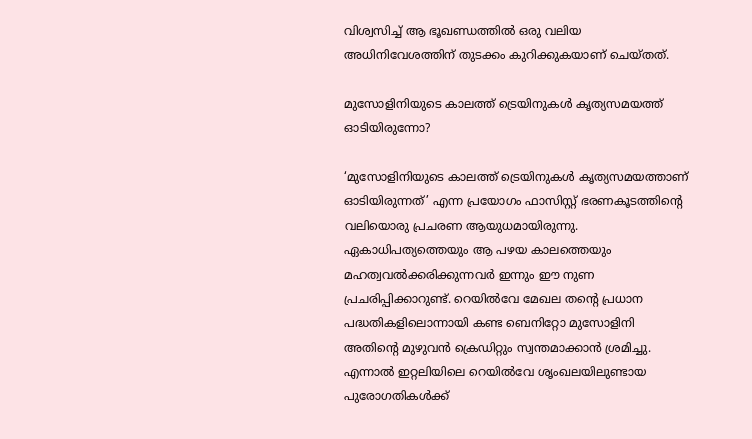വിശ്വസിച്ച് ആ ഭൂഖണ്ഡത്തിൽ ഒരു വലിയ അധിനിവേശത്തിന് തുടക്കം കുറിക്കുകയാണ് ചെയ്തത്.

മുസോളിനിയുടെ കാലത്ത് ട്രെയിനുകൾ കൃത്യസമയത്ത് ഓടിയിരുന്നോ?

‘മുസോളിനിയുടെ കാലത്ത് ട്രെയിനുകൾ കൃത്യസമയത്താണ് ഓടിയിരുന്നത്’ എന്ന പ്രയോഗം ഫാസിസ്റ്റ് ഭരണകൂടത്തിന്റെ വലിയൊരു പ്രചരണ ആയുധമായിരുന്നു. ഏകാധിപത്യത്തെയും ആ പഴയ കാലത്തെയും മഹത്വവൽക്കരിക്കുന്നവർ ഇന്നും ഈ നുണ പ്രചരിപ്പിക്കാറുണ്ട്. റെയിൽവേ മേഖല തന്റെ പ്രധാന പദ്ധതികളിലൊന്നായി കണ്ട ബെനിറ്റോ മുസോളിനി അതിന്റെ മുഴുവൻ ക്രെഡിറ്റും സ്വന്തമാക്കാൻ ശ്രമിച്ചു. എന്നാൽ ഇറ്റലിയിലെ റെയിൽവേ ശൃംഖലയിലുണ്ടായ പുരോഗതികൾക്ക്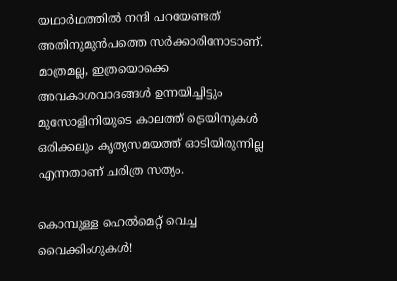യഥാർഥത്തിൽ നന്ദി പറയേണ്ടത് അതിനുമുൻപത്തെ സർക്കാരിനോടാണ്. മാത്രമല്ല, ഇത്രയൊക്കെ അവകാശവാദങ്ങൾ ഉന്നയിച്ചിട്ടും മുസോളിനിയുടെ കാലത്ത് ട്രെയിനുകൾ ഒരിക്കലും കൃത്യസമയത്ത് ഓടിയിരുന്നില്ല എന്നതാണ് ചരിത്ര സത്യം.

കൊമ്പുള്ള ഹെൽമെറ്റ് വെച്ച വൈക്കിംഗുകൾ!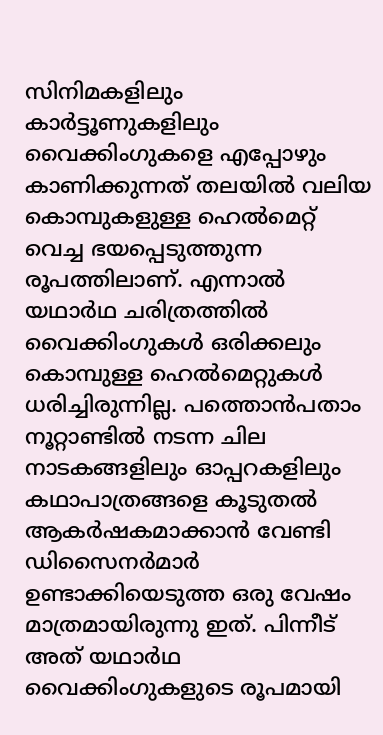സിനിമകളിലും കാർട്ടൂണുകളിലും വൈക്കിംഗുകളെ എപ്പോഴും കാണിക്കുന്നത് തലയിൽ വലിയ കൊമ്പുകളുള്ള ഹെൽമെറ്റ് വെച്ച ഭയപ്പെടുത്തുന്ന രൂപത്തിലാണ്. എന്നാൽ യഥാർഥ ചരിത്രത്തിൽ വൈക്കിംഗുകൾ ഒരിക്കലും കൊമ്പുള്ള ഹെൽമെറ്റുകൾ ധരിച്ചിരുന്നില്ല. പത്തൊൻപതാം നൂറ്റാണ്ടിൽ നടന്ന ചില നാടകങ്ങളിലും ഓപ്പറകളിലും കഥാപാത്രങ്ങളെ കൂടുതൽ ആകർഷകമാക്കാൻ വേണ്ടി ഡിസൈനർമാർ ഉണ്ടാക്കിയെടുത്ത ഒരു വേഷം മാത്രമായിരുന്നു ഇത്. പിന്നീട് അത് യഥാർഥ വൈക്കിംഗുകളുടെ രൂപമായി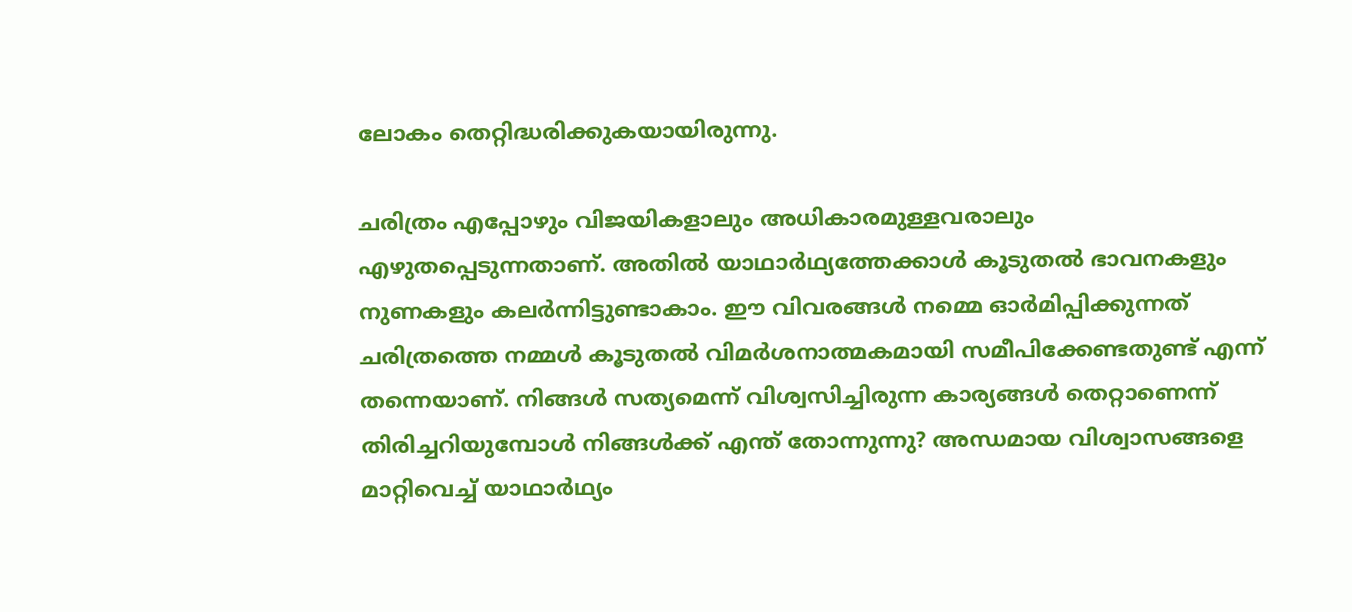ലോകം തെറ്റിദ്ധരിക്കുകയായിരുന്നു.

ചരിത്രം എപ്പോഴും വിജയികളാലും അധികാരമുള്ളവരാലും എഴുതപ്പെടുന്നതാണ്. അതിൽ യാഥാർഥ്യത്തേക്കാൾ കൂടുതൽ ഭാവനകളും നുണകളും കലർന്നിട്ടുണ്ടാകാം. ഈ വിവരങ്ങൾ നമ്മെ ഓർമിപ്പിക്കുന്നത് ചരിത്രത്തെ നമ്മൾ കൂടുതൽ വിമർശനാത്മകമായി സമീപിക്കേണ്ടതുണ്ട് എന്ന് തന്നെയാണ്. നിങ്ങൾ സത്യമെന്ന് വിശ്വസിച്ചിരുന്ന കാര്യങ്ങൾ തെറ്റാണെന്ന് തിരിച്ചറിയുമ്പോൾ നിങ്ങൾക്ക് എന്ത് തോന്നുന്നു? അന്ധമായ വിശ്വാസങ്ങളെ മാറ്റിവെച്ച് യാഥാർഥ്യം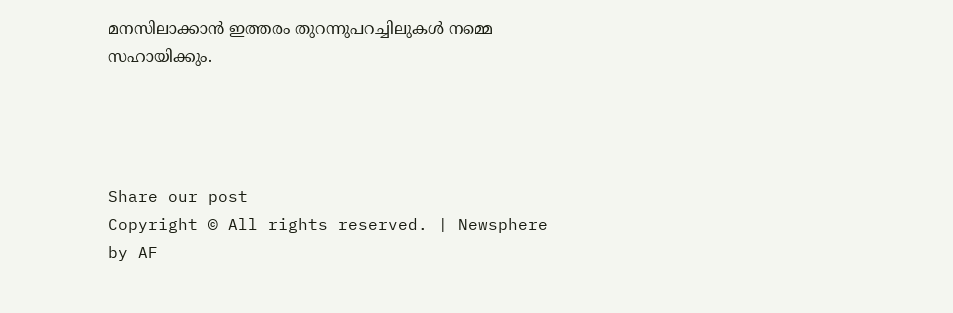മനസിലാക്കാൻ ഇത്തരം തുറന്നുപറച്ചിലുകൾ നമ്മെ സഹായിക്കും.




Share our post
Copyright © All rights reserved. | Newsphere by AF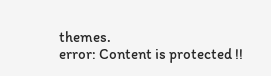themes.
error: Content is protected !!